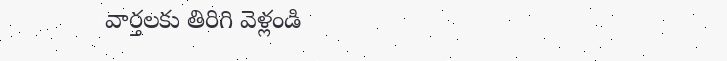వార్తలకు తిరిగి వెళ్లండి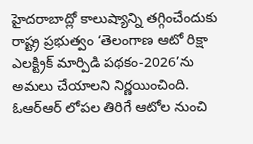హైదరాబాద్లో కాలుష్యాన్ని తగ్గించేందుకు రాష్ట్ర ప్రభుత్వం ‘తెలంగాణ ఆటో రిక్షా ఎలక్ట్రిక్ మార్పిడి పథకం-2026’ను అమలు చేయాలని నిర్ణయించింది. ఓఆర్ఆర్ లోపల తిరిగే ఆటోల నుంచి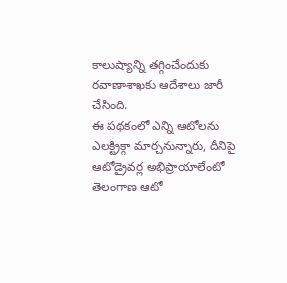కాలుష్యాన్ని తగ్గించేందుకు రవాణాశాఖకు ఆదేశాలు జారీ చేసింది.
ఈ పథకంలో ఎన్ని ఆటోలను ఎలక్ట్రిక్గా మార్చనున్నారు, దీనిపై ఆటోడ్రైవర్ల అభిప్రాయాలేంటో తెలంగాణ ఆటో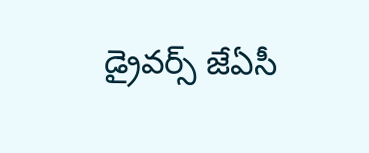డ్రైవర్స్ జేఏసీ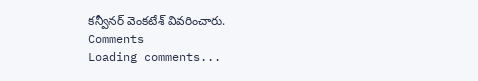కన్వీనర్ వెంకటేశ్ వివరించారు.
Comments
Loading comments...